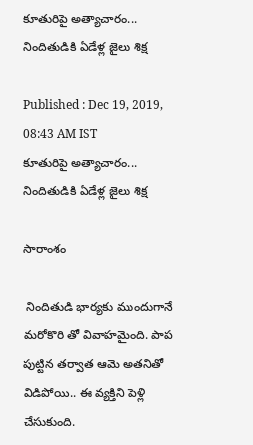కూతురిపై అత్యాచారం... నిందితుడికి ఏడేళ్ల జైలు శిక్ష

Published : Dec 19, 2019, 08:43 AM IST
కూతురిపై అత్యాచారం... నిందితుడికి ఏడేళ్ల జైలు శిక్ష

సారాంశం

 నిందితుడి భార్యకు ముందుగానే మరోకొరి తో వివాహమైంది. పాప పుట్టిన తర్వాత ఆమె అతనితో విడిపోయి.. ఈ వ్యక్తిని పెళ్లి చేసుకుంది.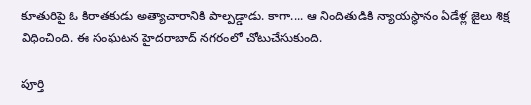కూతురిపై ఓ కిరాతకుడు అత్యాచారానికి పాల్పడ్డాడు. కాగా.... ఆ నిందితుడికి న్యాయస్థానం ఏడేళ్ల జైలు శిక్ష విధించింది. ఈ సంఘటన హైదరాబాద్ నగరంలో చోటుచేసుకుంది.

పూర్తి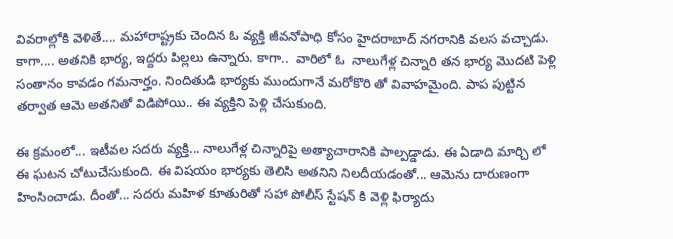వివరాల్లోకి వెళితే.... మహారాష్ట్రకు చెందిన ఓ వ్యక్తి జీవనోపాధి కోసం హైదరాబాద్ నగరానికి వలస వచ్చాడు. కాగా.... అతనికి భార్య, ఇద్దరు పిల్లలు ఉన్నారు. కాగా..  వారిలో ఓ  నాలుగేళ్ల చిన్నారి తన భార్య మొదటి పెళ్లి సంతానం కావడం గమనార్హం. నిందితుడి భార్యకు ముందుగానే మరోకొరి తో వివాహమైంది. పాప పుట్టిన తర్వాత ఆమె అతనితో విడిపోయి.. ఈ వ్యక్తిని పెళ్లి చేసుకుంది.

ఈ క్రమంలో... ఇటీవల సదరు వ్యక్తి... నాలుగేళ్ల చిన్నారిపై అత్యాచారానికి పాల్పడ్డాడు. ఈ ఏడాది మార్చి లో ఈ ఘటన చోటుచేసుకుంది. ఈ విషయం భార్యకు తెలిసి అతనిని నిలదీయడంతో... ఆమెను దారుణంగా హింసించాడు. దీంతో... సదరు మహిళ కూతురితో సహా పోలీస్ స్టేషన్ కి వెళ్లి ఫిర్యాదు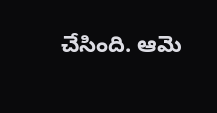చేసింది. ఆమె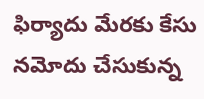ఫిర్యాదు మేరకు కేసు నమోదు చేసుకున్న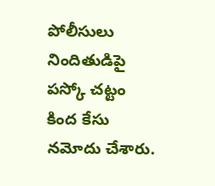పోలీసులు నిందితుడిపై పస్కో చట్టం కింద కేసు నమోదు చేశారు.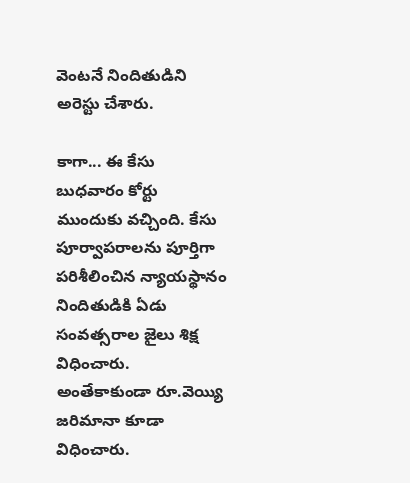వెంటనే నిందితుడిని అరెస్టు చేశారు.

కాగా... ఈ కేసు బుధవారం కోర్టు ముందుకు వచ్చింది. కేసు పూర్వాపరాలను పూర్తిగా పరిశీలించిన న్యాయస్థానం నిందితుడికి ఏడు సంవత్సరాల జైలు శిక్ష విధించారు. అంతేకాకుండా రూ.వెయ్యి జరిమానా కూడా విధించారు.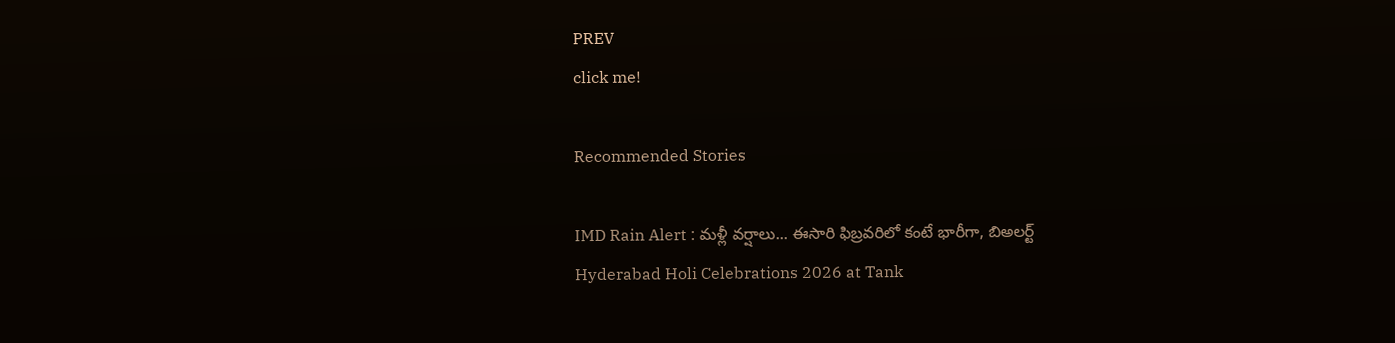PREV
click me!

Recommended Stories

IMD Rain Alert : మళ్లీ వర్షాలు... ఈసారి ఫిబ్రవరిలో కంటే భారీగా, బిఅలర్ట్
Hyderabad Holi Celebrations 2026 at Tank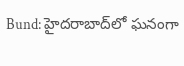Bund: హైదరాబాద్‌లో ఘనంగా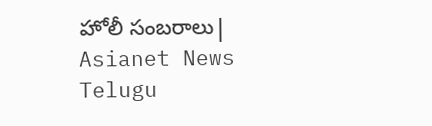హోలీ సంబరాలు| Asianet News Telugu